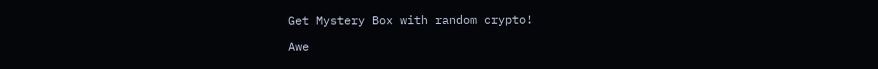Get Mystery Box with random crypto!

Awe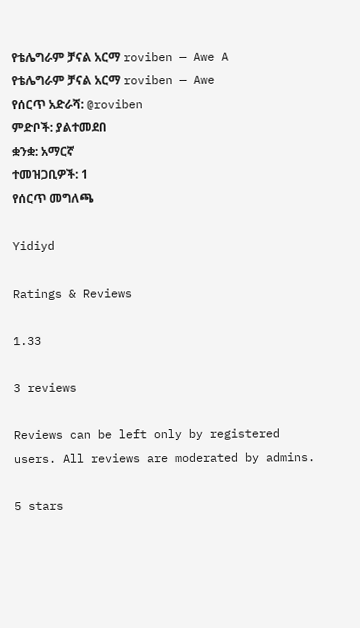የቴሌግራም ቻናል አርማ roviben — Awe A
የቴሌግራም ቻናል አርማ roviben — Awe
የሰርጥ አድራሻ: @roviben
ምድቦች: ያልተመደበ
ቋንቋ: አማርኛ
ተመዝጋቢዎች: 1
የሰርጥ መግለጫ

Yidiyd

Ratings & Reviews

1.33

3 reviews

Reviews can be left only by registered users. All reviews are moderated by admins.

5 stars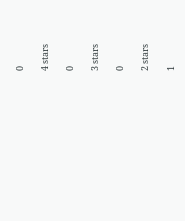0

4 stars

0

3 stars

0

2 stars

1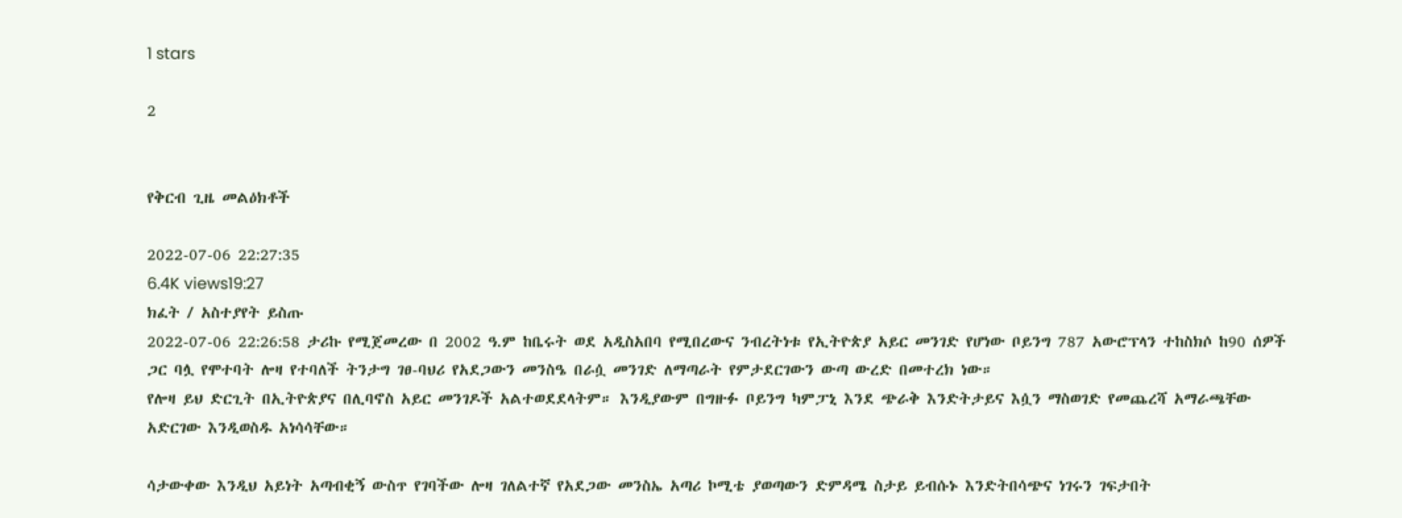1 stars

2


የቅርብ ጊዜ መልዕክቶች

2022-07-06 22:27:35
6.4K views19:27
ክፈት / አስተያየት ይስጡ
2022-07-06 22:26:58 ታሪኩ የሚጀመረው በ 2002 ዓ.ም ከቤሩት ወደ አዲስአበባ የሚበረውና ንብረትነቱ የኢትዮጵያ አይር መንገድ የሆነው ቦይንግ 787 አውሮፕላን ተከስክሶ ከ90 ሰዎች ጋር ባሏ የሞተባት ሎዛ የተባለች ትንታግ ገፀ-ባህሪ የአደጋውን መንስዔ በራሷ መንገድ ለማጣራት የምታደርገውን ውጣ ውረድ በመተረክ ነው።
የሎዛ ይህ ድርጊት በኢትዮጵያና በሊባኖስ አይር መንገዶች አልተወደደላትም። እንዲያውም በግዙፉ ቦይንግ ካምፓኒ እንደ ጭራቅ እንድትታይና እሷን ማስወገድ የመጨረሻ አማራጫቸው አድርገው እንዲወስዱ አነሳሳቸው።

ሳታውቀው እንዲህ አይነት አጣብቂኝ ውስጥ የገባችው ሎዛ ገለልተኛ የአደጋው መንስኤ አጣሪ ኮሚቴ ያወጣውን ድምዳሜ ስታይ ይብሱኑ እንድትበሳጭና ነገሩን ገፍታበት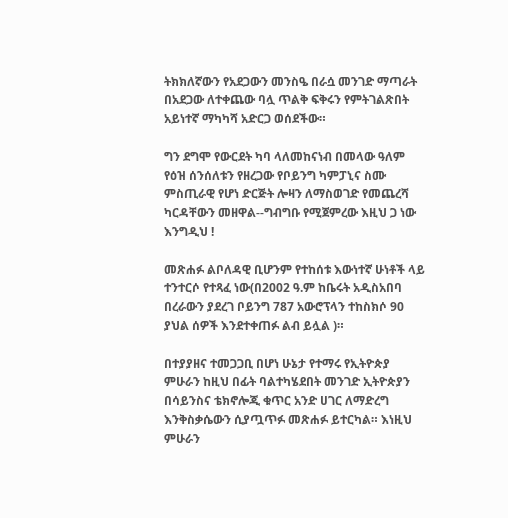ትክክለኛውን የአደጋውን መንስዔ በራሷ መንገድ ማጣራት በአደጋው ለተቀጨው ባሏ ጥልቅ ፍቅሩን የምትገልጽበት አይነተኛ ማካካሻ አድርጋ ወሰደችው።

ግን ደግሞ የውርደት ካባ ላለመከናነብ በመላው ዓለም የዕዝ ሰንሰለቱን የዘረጋው የቦይንግ ካምፓኒና ስሙ ምስጢራዊ የሆነ ድርጅት ሎዛን ለማስወገድ የመጨረሻ ካርዳቸውን መዘዋል--ግብግቡ የሚጀምረው እዚህ ጋ ነው እንግዲህ !

መጽሐፉ ልቦለዳዊ ቢሆንም የተከሰቱ እውነተኛ ሁነቶች ላይ ተንተርሶ የተጻፈ ነው(በ2002 ዓ.ም ከቤሩት አዲስአበባ በረራውን ያደረገ ቦይንግ 787 አውሮፕላን ተከስክሶ 90 ያህል ሰዎች እንደተቀጠፉ ልብ ይሏል )።

በተያያዘና ተመጋጋቢ በሆነ ሁኔታ የተማሩ የኢትዮጵያ ምሁራን ከዚህ በፊት ባልተካሄደበት መንገድ ኢትዮጵያን በሳይንስና ቴክኖሎጂ ቁጥር አንድ ሀገር ለማድረግ እንቅስቃሴውን ሲያጧጥፉ መጽሐፉ ይተርካል። እነዚህ ምሁራን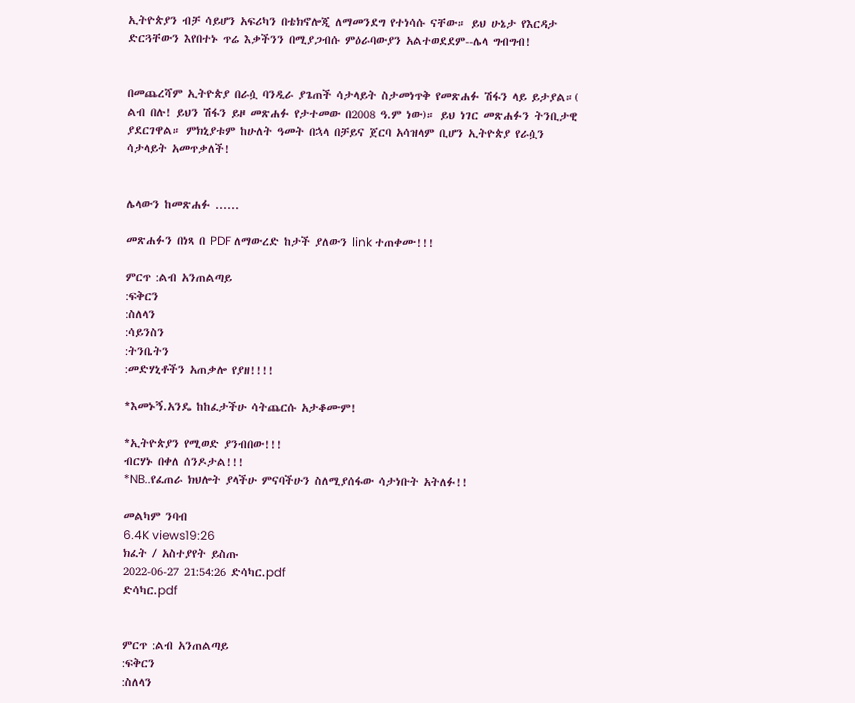ኢትዮጵያን ብቻ ሳይሆን አፍሪካን በቴክኖሎጂ ለማመንደግ የተነሳሱ ናቸው። ይህ ሁኔታ የእርዳታ ድርጓቸውን እየበተኑ ጥሬ እቃችንን በሚያጋብሱ ምዕራባውያን አልተወደደም--ሌላ ግብግብ!


በመጨረሻም ኢትዮጵያ በራሷ ባንዲራ ያጌጠች ሳታላይት ስታመነጥቅ የመጽሐፉ ሽፋን ላይ ይታያል።( ልብ በሉ! ይህን ሽፋን ይዞ መጽሐፉ የታተመው በ2008 ዓ.ም ነው)። ይህ ነገር መጽሐፉን ትንቢታዊ ያደርገዋል። ምክኒያቱም ከሁለት ዓመት በኋላ በቻይና ጀርባ አሳዝላም ቢሆን ኢትዮጵያ የራሷን ሳታላይት አመጥቃለች!


ሌላውን ከመጽሐፉ ......

መጽሐፉን በነጻ በ PDF ለማውረድ ከታች ያለውን link ተጠቀሙ!!!

ምርጥ :ልብ አንጠልጣይ
:ፍቅርን
:ስለላን
:ሳይንስን
:ትንቤትን
:መድሃኒቶችን አጠቃሎ የያዘ!!!!

*እመኑኝ.አንዴ ከከፈታችሁ ሳትጨርሱ አታቆሙም!

*ኢትዮጵያን የሚወድ ያንብበው!!!
ብርሃኑ በቀለ ሰንዶታል!!!
*NB..የፈጠራ ክህሎት ያላችሁ ምናባችሁን ስለሚያሰፋው ሳታነቡት አትለፉ!!

መልካም ንባብ
6.4K views19:26
ክፈት / አስተያየት ይስጡ
2022-06-27 21:54:26 ድሳካር.pdf
ድሳካር.pdf


ምርጥ :ልብ አንጠልጣይ
:ፍቅርን
:ስለላን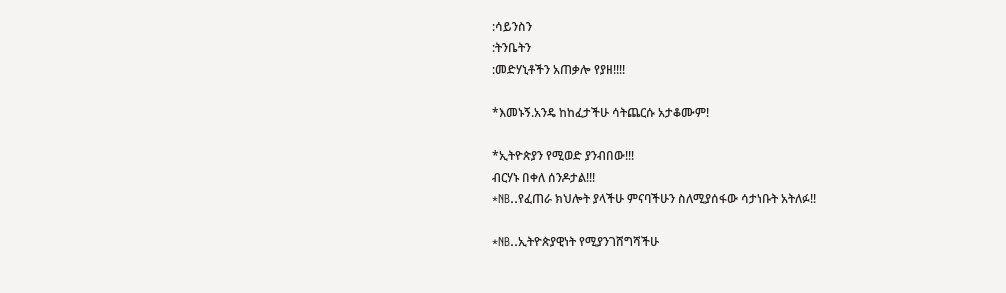:ሳይንስን
:ትንቤትን
:መድሃኒቶችን አጠቃሎ የያዘ!!!!

*እመኑኝ.አንዴ ከከፈታችሁ ሳትጨርሱ አታቆሙም!

*ኢትዮጵያን የሚወድ ያንብበው!!!
ብርሃኑ በቀለ ሰንዶታል!!!
*NB..የፈጠራ ክህሎት ያላችሁ ምናባችሁን ስለሚያሰፋው ሳታነቡት አትለፉ!!

*NB..ኢትዮጵያዊነት የሚያንገሸግሻችሁ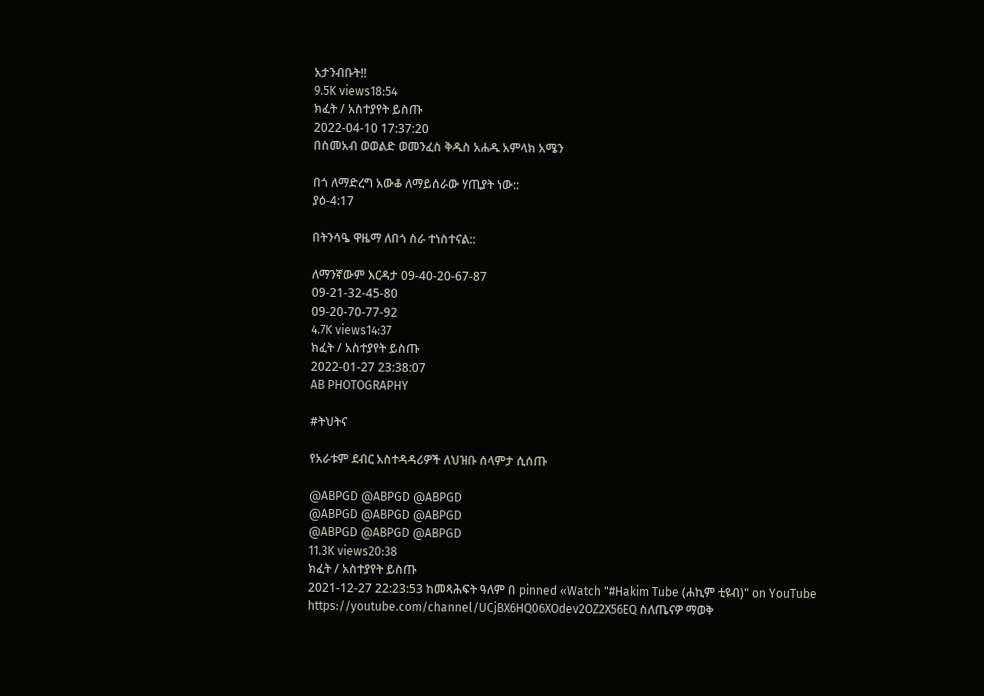አታንብቡት!!
9.5K views18:54
ክፈት / አስተያየት ይስጡ
2022-04-10 17:37:20
በስመአብ ወወልድ ወመንፈስ ቅዱስ አሐዱ አምላክ አሜን

በጎ ለማድረግ አውቆ ለማይሰራው ሃጢያት ነው::
ያዕ-4:17

በትንሳዔ ዋዜማ ለበጎ ስራ ተነስተናል::

ለማንኛውም እርዳታ 09-40-20-67-87
09-21-32-45-80
09-20-70-77-92
4.7K views14:37
ክፈት / አስተያየት ይስጡ
2022-01-27 23:38:07
AB PHOTOGRAPHY

#ትህትና

የአራቱም ደብር አስተዳዳሪዎች ለህዝቡ ሰላምታ ሲሰጡ

@ABPGD @ABPGD @ABPGD
@ABPGD @ABPGD @ABPGD
@ABPGD @ABPGD @ABPGD
11.3K views20:38
ክፈት / አስተያየት ይስጡ
2021-12-27 22:23:53 ከመጻሕፍት ዓለም በ pinned «Watch "#Hakim Tube (ሐኪም ቲዩብ)" on YouTube https://youtube.com/channel/UCjBX6HQ06XOdev2OZ2X56EQ ስለጤናዎ ማወቅ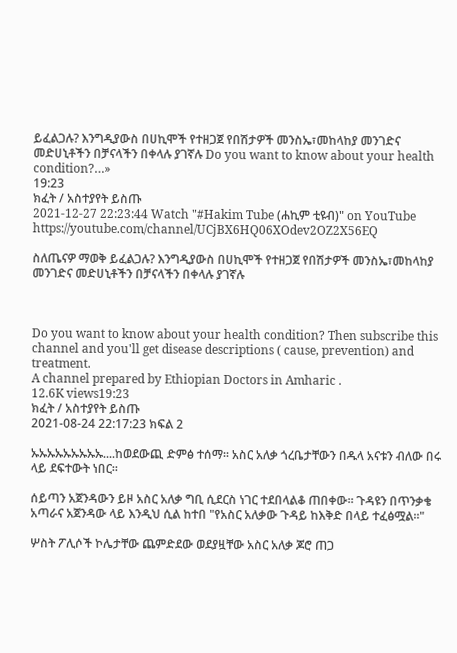ይፈልጋሉ? እንግዲያውስ በሀኪሞች የተዘጋጀ የበሽታዎች መንስኤ፣መከላከያ መንገድና መድሀኒቶችን በቻናላችን በቀላሉ ያገኛሉ Do you want to know about your health condition?…»
19:23
ክፈት / አስተያየት ይስጡ
2021-12-27 22:23:44 Watch "#Hakim Tube (ሐኪም ቲዩብ)" on YouTube
https://youtube.com/channel/UCjBX6HQ06XOdev2OZ2X56EQ

ስለጤናዎ ማወቅ ይፈልጋሉ? እንግዲያውስ በሀኪሞች የተዘጋጀ የበሽታዎች መንስኤ፣መከላከያ መንገድና መድሀኒቶችን በቻናላችን በቀላሉ ያገኛሉ



Do you want to know about your health condition? Then subscribe this channel and you'll get disease descriptions ( cause, prevention) and treatment.
A channel prepared by Ethiopian Doctors in Amharic .
12.6K views19:23
ክፈት / አስተያየት ይስጡ
2021-08-24 22:17:23 ክፍል 2

ኡኡኡኡኡኡኡኡኡ....ከወደውጪ ድምፅ ተሰማ፡፡ አስር አለቃ ጎረቤታቸውን በዱላ አናቱን ብለው በሩ ላይ ደፍተውት ነበር፡፡

ሰይጣን አጀንዳውን ይዞ አስር አለቃ ግቢ ሲደርስ ነገር ተደበላልቆ ጠበቀው፡፡ ጉዳዩን በጥንቃቄ አጣራና አጀንዳው ላይ እንዲህ ሲል ከተበ "የአስር አለቃው ጉዳይ ከእቅድ በላይ ተፈፅሟል፡፡"

ሦስት ፖሊሶች ኮሌታቸው ጨምድደው ወደያዟቸው አስር አለቃ ጆሮ ጠጋ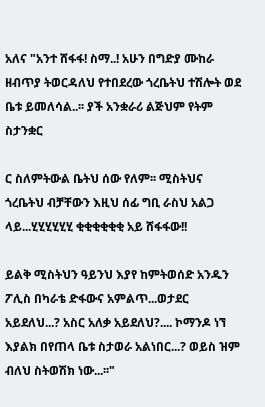አለና "አንተ ሸፋፋ! ስማ..! አሁን በግድያ ሙከራ ዘብጥያ ትወርዳለህ የተበደረው ጎረቤትህ ተሽሎት ወደ ቤቱ ይመለሳል..፡፡ ያች አንቋራሪ ልጅህም የትም ስታንቋር

ር ስለምትውል ቤትህ ሰው የለም፡፡ ሚስትህና ጎረቤትህ ብቻቸውን እዚህ ሰፊ ግቢ ራስህ አልጋ ላይ...ሂሂሂሂሂሂ ቂቂቂቂቂቂ አይ ሸፋፋው!!

ይልቅ ሚስትህን ዓይንህ እያየ ከምትወሰድ አንዱን ፖሊስ በካራቴ ድፋውና አምልጥ...ወታደር አይደለህ...? አስር አለቃ አይደለህ?.... ኮማንዶ ነኘ እያልክ በየጠላ ቤቱ ስታወራ አልነበር...? ወይስ ዝም ብለህ ስትወሽክ ነው...፡፡"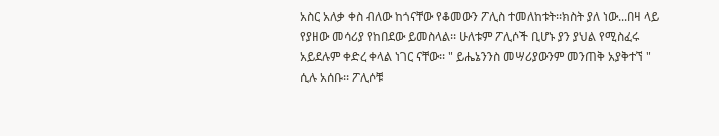አስር አለቃ ቀስ ብለው ከጎናቸው የቆመውን ፖሊስ ተመለከቱት፡፡ክስት ያለ ነው...በዛ ላይ የያዘው መሳሪያ የከበደው ይመስላል፡፡ ሁለቱም ፖሊሶች ቢሆኑ ያን ያህል የሚስፈሩ አይደሉም ቀድረ ቀላል ነገር ናቸው፡፡ " ይሔኔንንስ መሣሪያውንም መንጠቅ አያቅተኘ " ሲሉ አሰቡ፡፡ ፖሊሶቹ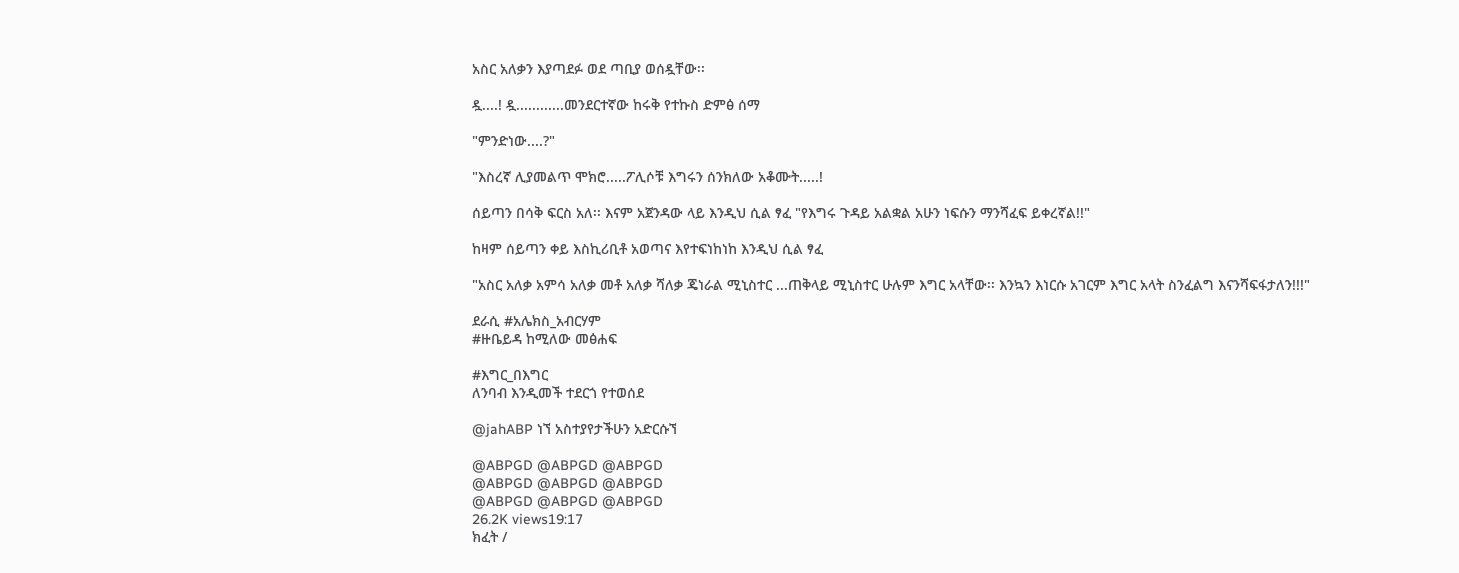አስር አለቃን እያጣደፉ ወደ ጣቢያ ወሰዷቸው፡፡

ዷ....! ዷ............መንደርተኛው ከሩቅ የተኩስ ድምፅ ሰማ

"ምንድነው....?"

"እስረኛ ሊያመልጥ ሞክሮ.....ፖሊሶቹ እግሩን ሰንክለው አቆሙት.....!

ሰይጣን በሳቅ ፍርስ አለ፡፡ እናም አጀንዳው ላይ እንዲህ ሲል ፃፈ "የእግሩ ጉዳይ አልቋል አሁን ነፍሱን ማንሻፈፍ ይቀረኛል!!"

ከዛም ሰይጣን ቀይ እስኪሪቢቶ አወጣና እየተፍነከነከ እንዲህ ሲል ፃፈ

"አስር አለቃ አምሳ አለቃ መቶ አለቃ ሻለቃ ጄነራል ሚኒስተር ...ጠቅላይ ሚኒስተር ሁሉም እግር አላቸው፡፡ እንኳን እነርሱ አገርም እግር አላት ስንፈልግ እናንሻፍፋታለን!!!"

ደራሲ #አሌክስ_አብርሃም
#ዙቤይዳ ከሚለው መፅሐፍ

#እግር_በእግር
ለንባብ እንዲመች ተደርጎ የተወሰደ

@jahABP ነኘ አስተያየታችሁን አድርሱኘ

@ABPGD @ABPGD @ABPGD
@ABPGD @ABPGD @ABPGD
@ABPGD @ABPGD @ABPGD
26.2K views19:17
ክፈት /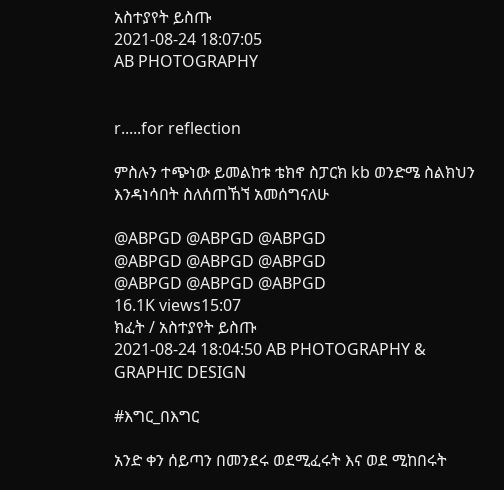አስተያየት ይስጡ
2021-08-24 18:07:05
AB PHOTOGRAPHY


r.....for reflection

ምስሉን ተጭነው ይመልከቱ ቴክኖ ስፓርክ kb ወንድሜ ስልክህን እንዳነሳበት ስለሰጠኸኘ አመሰግናለሁ

@ABPGD @ABPGD @ABPGD
@ABPGD @ABPGD @ABPGD
@ABPGD @ABPGD @ABPGD
16.1K views15:07
ክፈት / አስተያየት ይስጡ
2021-08-24 18:04:50 AB PHOTOGRAPHY & GRAPHIC DESIGN

#እግር_በእግር

አንድ ቀን ሰይጣን በመንደሩ ወደሚፈሩት እና ወደ ሚከበሩት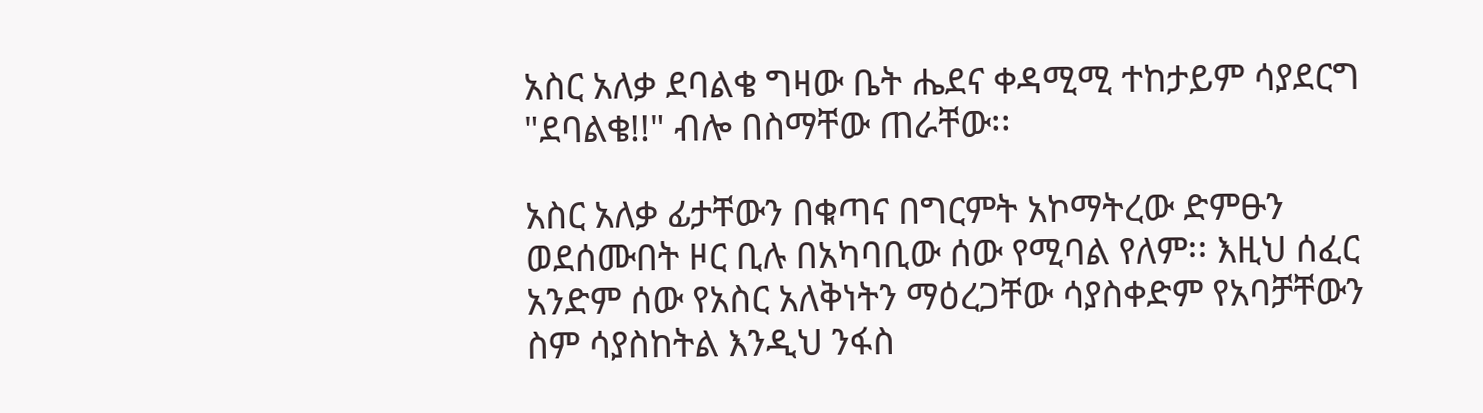አስር አለቃ ደባልቄ ግዛው ቤት ሔደና ቀዳሚሚ ተከታይም ሳያደርግ "ደባልቄ!!" ብሎ በስማቸው ጠራቸው፡፡

አስር አለቃ ፊታቸውን በቁጣና በግርምት አኮማትረው ድምፁን ወደሰሙበት ዞር ቢሉ በአካባቢው ሰው የሚባል የለም፡፡ እዚህ ሰፈር አንድም ሰው የአስር አለቅነትን ማዕረጋቸው ሳያስቀድም የአባቻቸውን ስም ሳያስከትል እንዲህ ንፋስ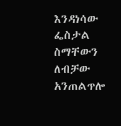እንዳነሳው ፌስታል ስማቸውን ለብቻው አንጠልጥሎ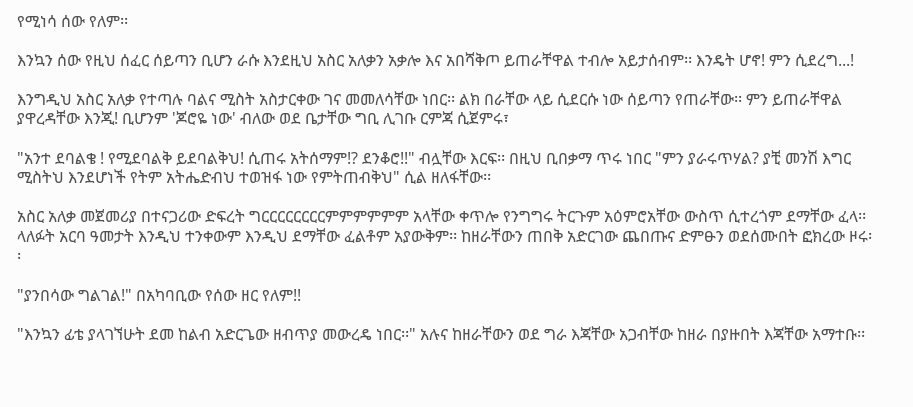የሚነሳ ሰው የለም፡፡

እንኳን ሰው የዚህ ሰፈር ሰይጣን ቢሆን ራሱ እንደዚህ አስር አለቃን አቃሎ እና አበሻቅጦ ይጠራቸዋል ተብሎ አይታሰብም፡፡ እንዴት ሆኖ! ምን ሲደረግ...!

እንግዲህ አስር አለቃ የተጣሉ ባልና ሚስት አስታርቀው ገና መመለሳቸው ነበር፡፡ ልክ በራቸው ላይ ሲደርሱ ነው ሰይጣን የጠራቸው፡፡ ምን ይጠራቸዋል ያዋረዳቸው እንጂ! ቢሆንም 'ጆሮዬ ነው' ብለው ወደ ቤታቸው ግቢ ሊገቡ ርምጃ ሲጀምሩ፣

"አንተ ደባልቄ ! የሚደባልቅ ይደባልቅህ! ሲጠሩ አትሰማም!? ደንቆሮ!!" ብሏቸው እርፍ፡፡ በዚህ ቢበቃማ ጥሩ ነበር "ምን ያራሩጥሃል? ያቺ መንሽ እግር ሚስትህ እንደሆነች የትም አትሔድብህ ተወዝፋ ነው የምትጠብቅህ" ሲል ዘለፋቸው፡፡

አስር አለቃ መጀመሪያ በተናጋሪው ድፍረት ግርርርርርርርርምምምምምም አላቸው ቀጥሎ የንግግሩ ትርጉም አዕምሮአቸው ውስጥ ሲተረጎም ደማቸው ፈላ፡፡ ላለፉት አርባ ዓመታት እንዲህ ተንቀውም እንዲህ ደማቸው ፈልቶም አያውቅም፡፡ ከዘራቸውን ጠበቅ አድርገው ጨበጡና ድምፁን ወደሰሙበት ፎክረው ዞሩ፡፡

"ያንበሳው ግልገል!" በአካባቢው የሰው ዘር የለም!!

"እንኳን ፊቴ ያላገኘሁት ደመ ከልብ አድርጌው ዘብጥያ መውረዴ ነበር፡፡" አሉና ከዘራቸውን ወደ ግራ እጃቸው አጋብቸው ከዘራ በያዙበት እጃቸው አማተቡ፡፡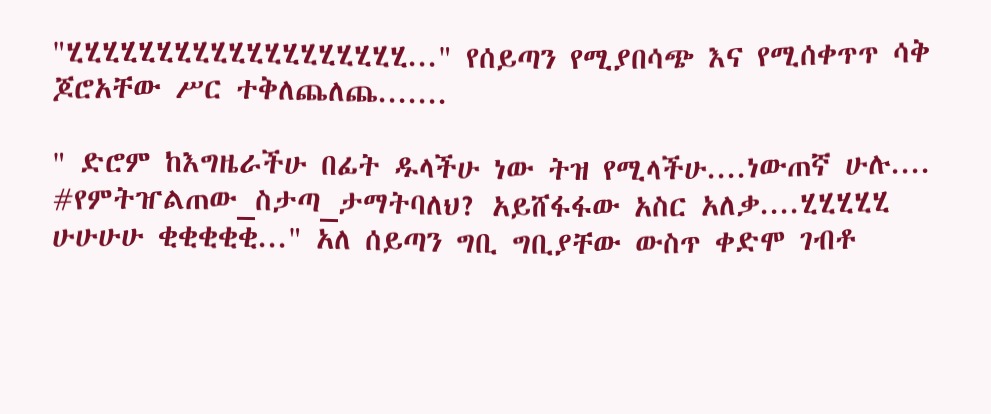"ሂሂሂሂሂሂሂሂሂሂሂሂሂሂሂሂሂሂሂ..." የሰይጣን የሚያበሳጭ እና የሚሰቀጥጥ ሳቅ ጆሮአቸው ሥር ተቅለጨለጨ.......

" ድሮም ከእግዜራችሁ በፊት ዱላችሁ ነው ትዝ የሚላችሁ....ነውጠኛ ሁሉ.... #የምትዠልጠው_ስታጣ_ታማትባለህ? አይሸፋፋው አስር አለቃ....ሂሂሂሂሂ ሁሁሁሁ ቂቂቂቂቂ..." አለ ሰይጣን ግቢ ግቢያቸው ውስጥ ቀድሞ ገብቶ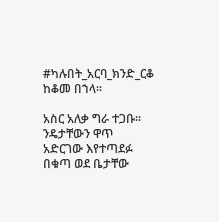#ካሉበት_አርባ_ክንድ_ርቆ ከቆመ በኀላ፡፡

አስር አለቃ ግራ ተጋቡ፡፡ ንዴታቸውን ዋጥ አድርገው እየተጣደፉ በቁጣ ወደ ቤታቸው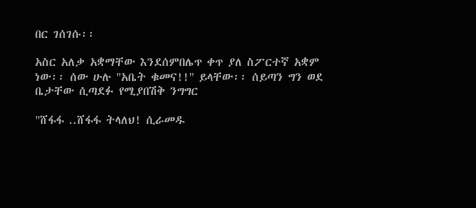በር ገሰገሱ፡፡

አስር አለቃ አቋማቸው እንደሰምበሌጥ ቀጥ ያለ ስፖርተኛ አቋም ነው፡፡ ሰው ሁሉ "አቤት ቁመና!!" ይላቸው፡፡ ሰይጣን ግን ወደ ቤታቸው ሲጣደፉ የሚያበሽቅ ንግግር

"ሸፋፋ ..ሸፋፋ ትላለህ! ሲራመዱ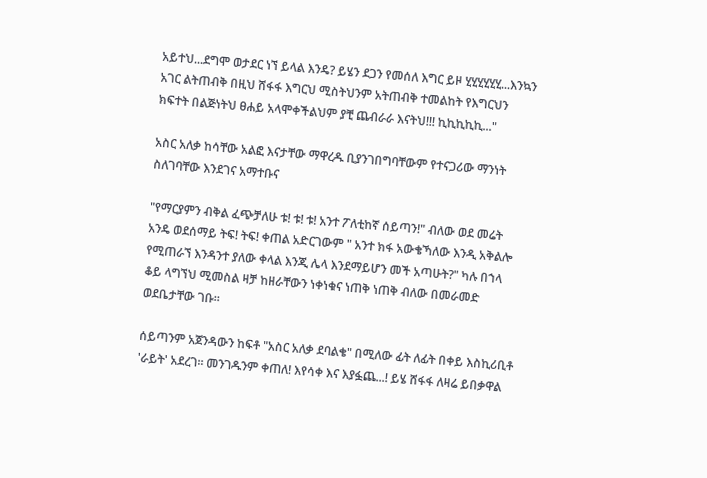አይተህ...ደግሞ ወታደር ነኘ ይላል እንዴ? ይሄን ደጋን የመሰለ እግር ይዞ ሂሂሂሂሂሂ...እንኳን አገር ልትጠብቅ በዚህ ሸፋፋ እግርህ ሚስትህንም አትጠብቅ ተመልከት የእግርህን ክፍተት በልጅነትህ ፀሐይ አላሞቀችልህም ያቺ ጨብራራ እናትህ!!! ኪኪኪኪኪ..."

አስር አለቃ ከሳቸው አልፎ እናታቸው ማዋረዱ ቢያንገበግባቸውም የተናጋሪው ማንነት ስለገባቸው እንደገና አማተቡና

"የማርያምን ብቅል ፈጭቻለሁ ቱ! ቱ! ቱ! አንተ ፖለቲከኛ ሰይጣን!" ብለው ወደ መሬት አንዴ ወደሰማይ ትፍ! ትፍ! ቀጠል አድርገውም " አንተ ክፋ አውቄኻለው እንዲ አቅልሎ የሚጠራኘ እንዳንተ ያለው ቀላል እንጂ ሌላ እንደማይሆን መች አጣሁት?" ካሉ በኀላ ቆይ ላግኘህ ሚመስል ዛቻ ከዘራቸውን ነቀነቁና ነጠቅ ነጠቅ ብለው በመራመድ ወደቤታቸው ገቡ፡፡

ሰይጣንም አጀንዳውን ከፍቶ "አስር አለቃ ደባልቄ" በሚለው ፊት ለፊት በቀይ እስኪሪቢቶ 'ራይት' አደረገ፡፡ መንገዱንም ቀጠለ! እየሳቀ እና እያፏጨ...! ይሄ ሸፋፋ ለዛሬ ይበቃዋል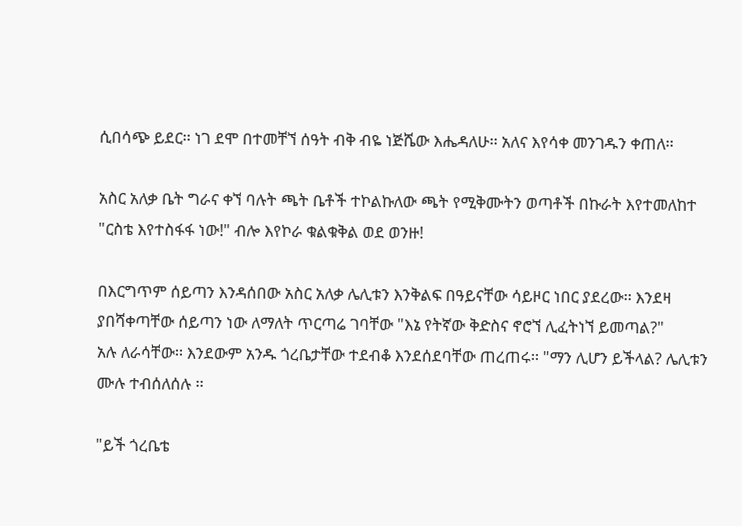ሲበሳጭ ይደር፡፡ ነገ ደሞ በተመቸኘ ሰዓት ብቅ ብዬ ነጅሼው እሔዳለሁ፡፡ አለና እየሳቀ መንገዱን ቀጠለ፡፡

አስር አለቃ ቤት ግራና ቀኘ ባሉት ጫት ቤቶች ተኮልኩለው ጫት የሚቅሙትን ወጣቶች በኩራት እየተመለከተ
"ርስቴ እየተስፋፋ ነው!" ብሎ እየኮራ ቁልቁቅል ወደ ወንዙ!

በእርግጥም ሰይጣን እንዳሰበው አስር አለቃ ሌሊቱን እንቅልፍ በዓይናቸው ሳይዞር ነበር ያደረው፡፡ እንደዛ ያበሻቀጣቸው ሰይጣን ነው ለማለት ጥርጣሬ ገባቸው "እኔ የትኛው ቅድስና ኖሮኘ ሊፈትነኘ ይመጣል?"
አሉ ለራሳቸው፡፡ እንደውም አንዱ ጎረቤታቸው ተደብቆ እንደሰደባቸው ጠረጠሩ፡፡ "ማን ሊሆን ይችላል? ሌሊቱን ሙሉ ተብሰለሰሉ ፡፡

"ይች ጎረቤቴ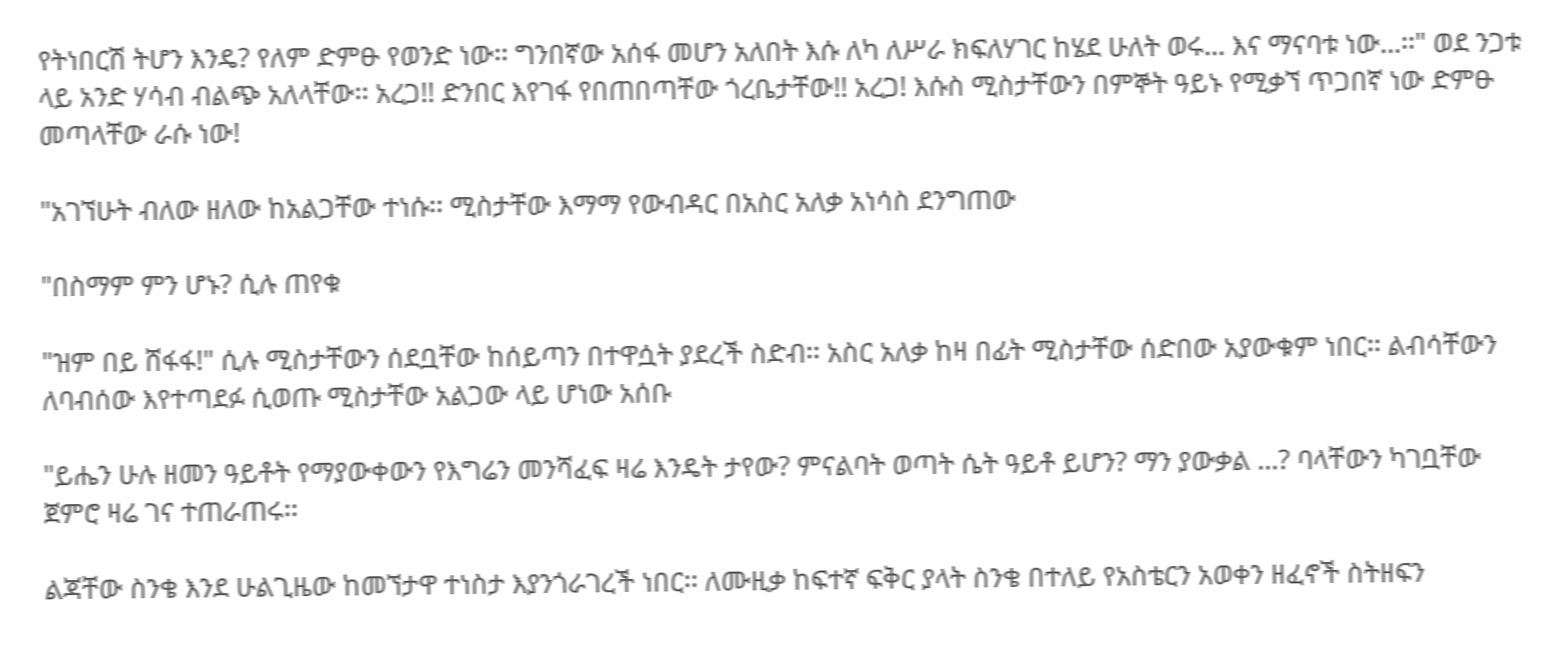የትነበርሽ ትሆን እንዴ? የለም ድምፁ የወንድ ነው፡፡ ግንበኛው አሰፋ መሆን አለበት እሱ ለካ ለሥራ ክፍለሃገር ከሄደ ሁለት ወሩ... እና ማናባቱ ነው...፡፡" ወደ ንጋቱ ላይ አንድ ሃሳብ ብልጭ አለላቸው፡፡ አረጋ!! ድንበር እየገፋ የበጠበጣቸው ጎረቤታቸው!! አረጋ! እሱስ ሚስታቸውን በምኞት ዓይኑ የሚቃኘ ጥጋበኛ ነው ድምፁ መጣላቸው ራሱ ነው!

"አገኘሁት ብለው ዘለው ከአልጋቸው ተነሱ፡፡ ሚስታቸው እማማ የውብዳር በአስር አለቃ አነሳስ ደንግጠው

"በስማም ምን ሆኑ? ሲሉ ጠየቁ

"ዝም በይ ሸፋፋ!" ሲሉ ሚስታቸውን ሰደቧቸው ከሰይጣን በተዋሷት ያደረች ስድብ፡፡ አስር አለቃ ከዛ በፊት ሚስታቸው ሰድበው አያውቁም ነበር፡፡ ልብሳቸውን ለባብሰው እየተጣደፉ ሲወጡ ሚስታቸው አልጋው ላይ ሆነው አሰቡ

"ይሔን ሁሉ ዘመን ዓይቶት የማያውቀውን የእግሬን መንሻፈፍ ዛሬ እንዴት ታየው? ምናልባት ወጣት ሴት ዓይቶ ይሆን? ማን ያውቃል ...? ባላቸውን ካገቧቸው ጀምሮ ዛሬ ገና ተጠራጠሩ፡፡

ልጃቸው ስንቄ እንደ ሁልጊዜው ከመኘታዋ ተነስታ እያንጎራገረች ነበር፡፡ ለሙዚቃ ከፍተኛ ፍቅር ያላት ስንቄ በተለይ የአስቴርን አወቀን ዘፈኖች ስትዘፍን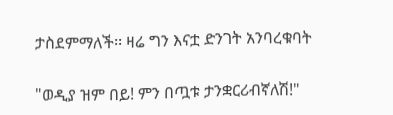ታስደምማለች፡፡ ዛሬ ግን እናቷ ድንገት አንባረቁባት

"ወዲያ ዝም በይ! ምን በጧቱ ታንቋርሪብኛለሽ!"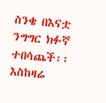ስንቄ በእናቷ ንግግር ክፉኛ ተበሳጨች፡፡ እስከዛሬ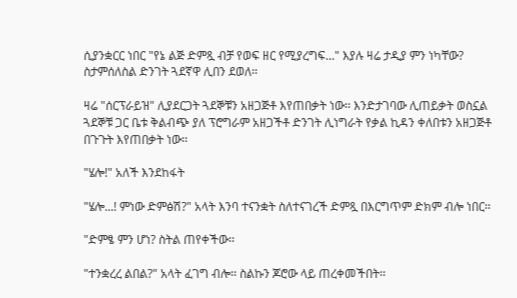ሲያንቋርር ነበር "የኔ ልጅ ድምጿ ብቻ የወፍ ዘር የሚያረግፍ..." እያሉ ዛሬ ታዲያ ምን ነካቸው? ስታምሰለስል ድንገት ጓደኛዋ ሊበን ደወለ፡፡

ዛሬ "ሰርፕራይዝ" ሊያደርጋት ጓደኞቹን አዘጋጅቶ እየጠበቃት ነው፡፡ እንድታገባው ሊጠይቃት ወስኗል ጓደኞቹ ጋር ቤቱ ቅልብጭ ያለ ፕሮግራም አዘጋችቶ ድንገት ሊነግራት የቃል ኪዳን ቀለበቱን አዘጋጅቶ በጉጉት እየጠበቃት ነው፡፡

"ሄሎ!" አለች እንደከፋት

"ሄሎ...! ምነው ድምፅሽ?" አላት እንባ ተናንቋት ስለተናገረች ድምጿ በእርግጥም ድክም ብሎ ነበር፡፡

"ድምፄ ምን ሆነ? ስትል ጠየቀችው፡፡

"ተንቋረረ ልበል?" አላት ፈገግ ብሎ፡፡ ስልኩን ጆሮው ላይ ጠረቀመችበት፡፡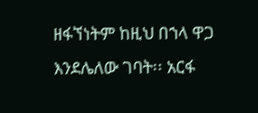ዘፋኘነትም ከዚህ በኀላ ዋጋ እንደሌለው ገባት፡፡ አርፋ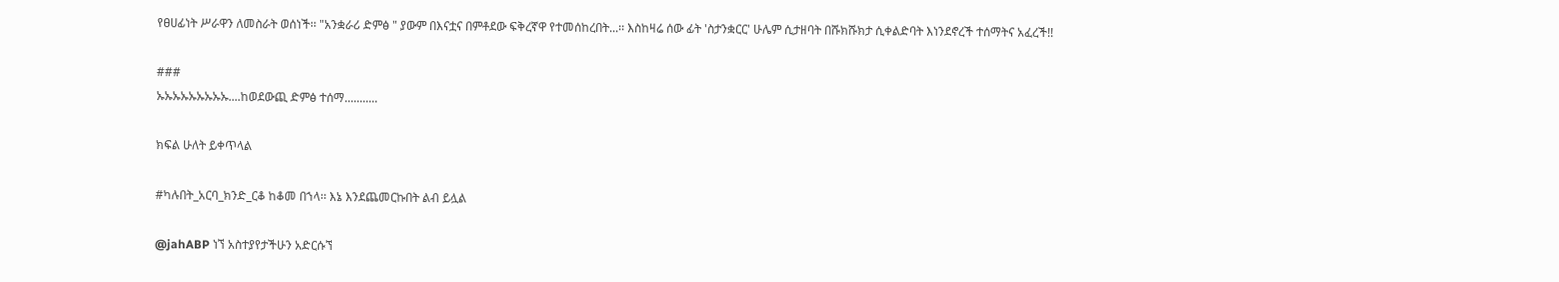የፀሀፊነት ሥራዋን ለመስራት ወሰነች፡፡ "አንቋራሪ ድምፅ " ያውም በእናቷና በምቶደው ፍቅረኛዋ የተመሰከረበት...፡፡ እስከዛሬ ሰው ፊት 'ስታንቋርር' ሁሌም ሲታዘባት በሹክሹክታ ሲቀልድባት እነንደኖረች ተሰማትና አፈረች!!

###
ኡኡኡኡኡኡኡኡኡ....ከወደውጪ ድምፅ ተሰማ...........

ክፍል ሁለት ይቀጥላል

#ካሉበት_አርባ_ክንድ_ርቆ ከቆመ በኀላ፡፡ እኔ እንደጨመርኩበት ልብ ይሏል

@jahABP ነኘ አስተያየታችሁን አድርሱኘ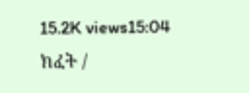15.2K views15:04
ክፈት /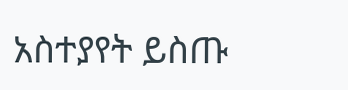አስተያየት ይስጡ